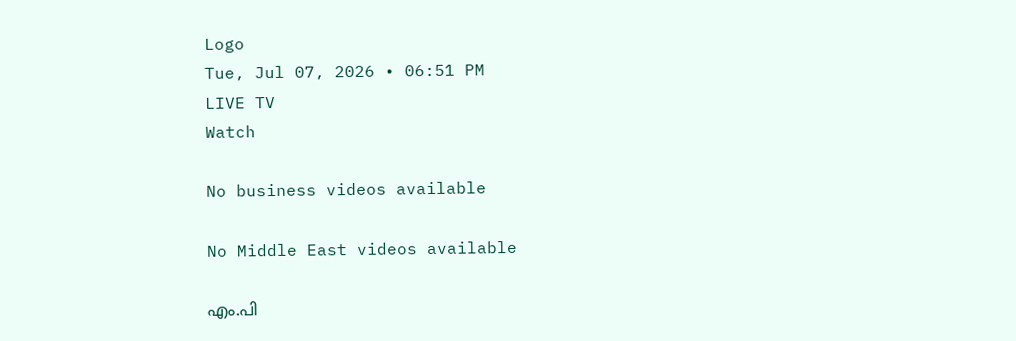Logo
Tue, Jul 07, 2026 • 06:51 PM
LIVE TV
Watch

No business videos available

No Middle East videos available

എം.പി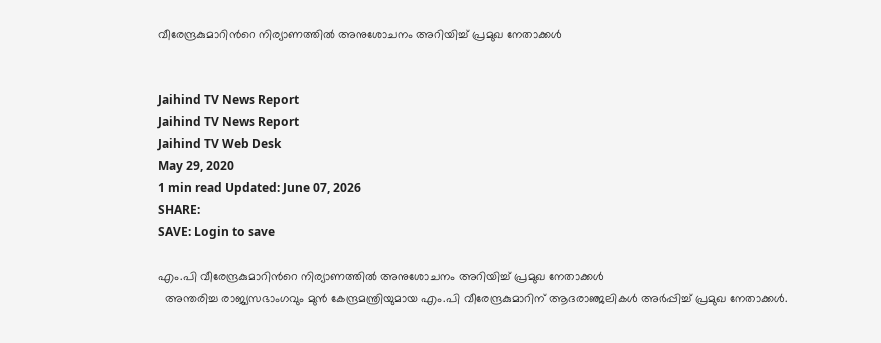വീരേന്ദ്രകുമാറിന്‍റെ നിര്യാണത്തില്‍ അനുശോചനം അറിയിച്ച് പ്രമുഖ നേതാക്കള്‍


Jaihind TV News Report
Jaihind TV News Report
Jaihind TV Web Desk
May 29, 2020
1 min read Updated: June 07, 2026
SHARE:
SAVE: Login to save

എം.പി വീരേന്ദ്രകുമാറിന്‍റെ നിര്യാണത്തില്‍ അനുശോചനം അറിയിച്ച് പ്രമുഖ നേതാക്കള്‍
  അന്തരിച്ച രാജ്യസഭാംഗവും മുന്‍ കേന്ദ്രമന്ത്രിയുമായ എം.പി വീരേന്ദ്രകുമാറിന് ആദരാഞ്ജലികള്‍ അര്‍പ്പിച്ച് പ്രമുഖ നേതാക്കള്‍.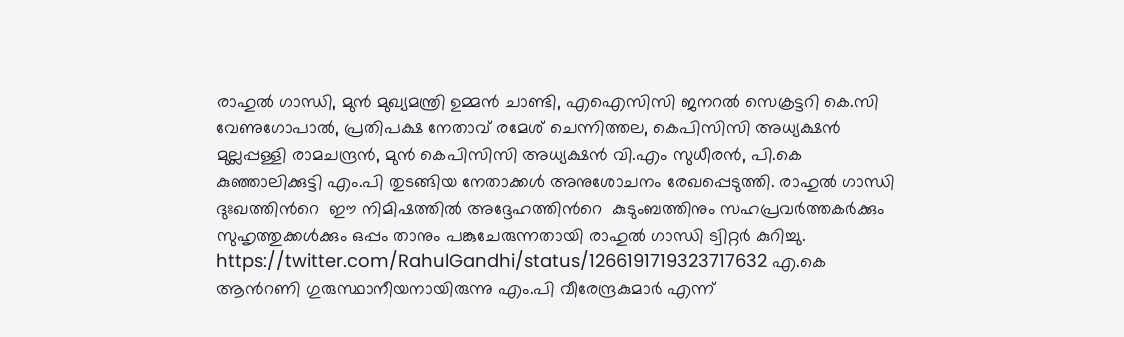രാഹുല്‍ ഗാന്ധി, മുന്‍ മുഖ്യമന്ത്രി ഉമ്മന്‍ ചാണ്ടി, എഐസിസി ജനറല്‍ സെക്രട്ടറി കെ.സി വേണുഗോപാല്‍, പ്രതിപക്ഷ നേതാവ് രമേശ് ചെന്നിത്തല, കെപിസിസി അധ്യക്ഷന്‍ മുല്ലപ്പള്ളി രാമചന്ദ്രന്‍, മുന്‍ കെപിസിസി അധ്യക്ഷന്‍ വി.എം സുധീരന്‍, പി.കെ കുഞ്ഞാലിക്കുട്ടി എം.പി തുടങ്ങിയ നേതാക്കള്‍ അനുശോചനം രേഖപ്പെടുത്തി. രാഹുല്‍ ഗാന്ധി ദുഃഖത്തിന്‍റെ  ഈ നിമിഷത്തിൽ അദ്ദേഹത്തിന്‍റെ  കുടുംബത്തിനും സഹപ്രവർത്തകർക്കും സുഹൃത്തുക്കൾക്കും ഒപ്പം താനും പങ്കുചേരുന്നതായി രാഹുൽ ഗാന്ധി ട്വിറ്റർ കുറിച്ചു. https://twitter.com/RahulGandhi/status/1266191719323717632 എ.കെ ആന്‍റണി ഗുരുസ്ഥാനീയനായിരുന്നു എം.പി വീരേന്ദ്രകുമാര്‍ എന്ന്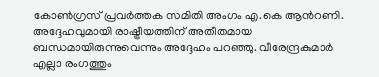കോണ്‍ഗ്രസ് പ്രവര്‍ത്തക സമിതി അംഗം എ.കെ ആന്‍റണി. അദ്ദേഹവുമായി രാഷ്ട്രീയത്തിന് അതീതമായ ബന്ധമായിരുന്നുവെന്നും അദ്ദേഹം പറഞ്ഞു. വീരേന്ദ്രകുമാര്‍ എല്ലാ രംഗത്തും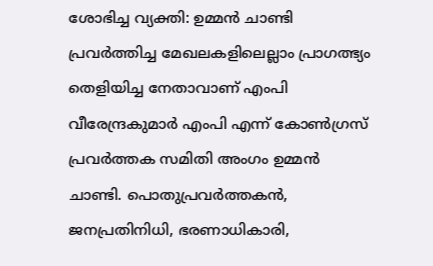ശോഭിച്ച വ്യക്തി: ഉമ്മന്‍ ചാണ്ടി പ്രവര്‍ത്തിച്ച മേഖലകളിലെല്ലാം പ്രാഗത്ഭ്യം തെളിയിച്ച നേതാവാണ് എംപി വീരേന്ദ്രകുമാര്‍ എംപി എന്ന് കോണ്‍ഗ്രസ് പ്രവര്‍ത്തക സമിതി അംഗം ഉമ്മന്‍ ചാണ്ടി. പൊതുപ്രവര്‍ത്തകന്‍, ജനപ്രതിനിധി, ഭരണാധികാരി,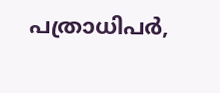പത്രാധിപര്‍,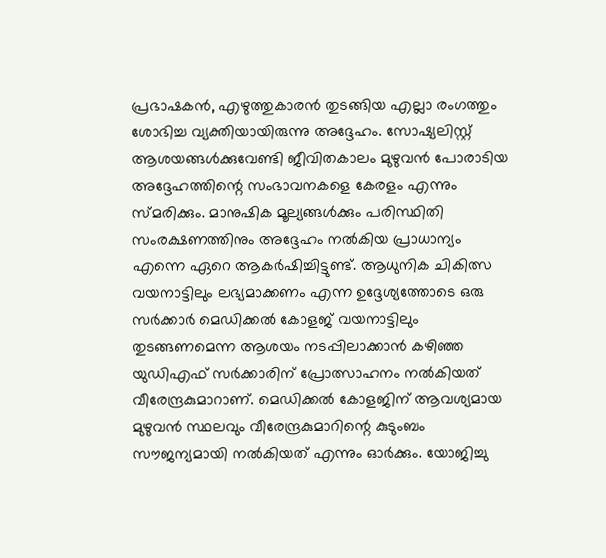പ്രഭാഷകന്‍, എഴുത്തുകാരന്‍ തുടങ്ങിയ എല്ലാ രംഗത്തും ശോഭിച്ച വ്യക്തിയായിരുന്നു അദ്ദേഹം. സോഷ്യലിസ്റ്റ് ആശയങ്ങള്‍ക്കുവേണ്ടി ജീവിതകാലം മുഴുവന്‍ പോരാടിയ അദ്ദേഹത്തിന്റെ സംഭാവനകളെ കേരളം എന്നും സ്മരിക്കും. മാനുഷിക മൂല്യങ്ങള്‍ക്കും പരിസ്ഥിതി സംരക്ഷണത്തിനും അദ്ദേഹം നല്‍കിയ പ്രാധാന്യം എന്നെ ഏറെ ആകര്‍ഷിച്ചിട്ടുണ്ട്. ആധുനിക ചികിത്സ വയനാട്ടിലും ലഭ്യമാക്കണം എന്ന ഉദ്ദേശ്യത്തോടെ ഒരു സര്‍ക്കാര്‍ മെഡിക്കല്‍ കോളജ് വയനാട്ടിലും തുടങ്ങണമെന്ന ആശയം നടപ്പിലാക്കാന്‍ കഴിഞ്ഞ യുഡിഎഫ് സര്‍ക്കാരിന് പ്രോത്സാഹനം നല്‍കിയത് വീരേന്ദ്രകുമാറാണ്. മെഡിക്കല്‍ കോളജിന് ആവശ്യമായ മുഴുവന്‍ സ്ഥലവും വീരേന്ദ്രകുമാറിന്റെ കുടുംബം സൗജന്യമായി നല്‍കിയത് എന്നും ഓര്‍ക്കും. യോജിച്ചു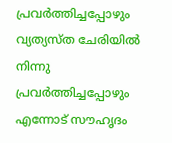പ്രവര്‍ത്തിച്ചപ്പോഴും വ്യത്യസ്ത ചേരിയില്‍ നിന്നു പ്രവര്‍ത്തിച്ചപ്പോഴും എന്നോട് സൗഹൃദം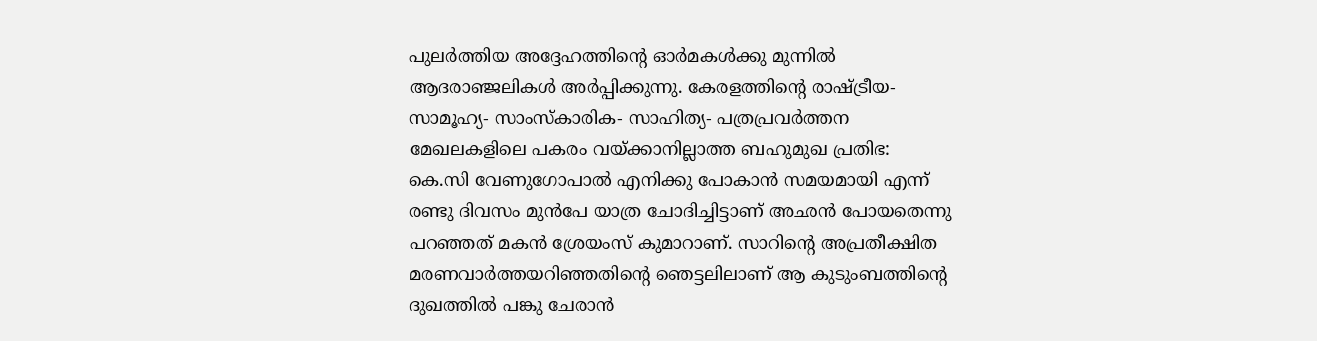പുലര്‍ത്തിയ അദ്ദേഹത്തിന്റെ ഓര്‍മകള്‍ക്കു മുന്നില്‍ ആദരാഞ്ജലികള്‍ അര്‍പ്പിക്കുന്നു. കേരളത്തിന്‍റെ രാഷ്ട്രീയ- സാമൂഹ്യ- സാംസ്കാരിക- സാഹിത്യ- പത്രപ്രവർത്തന മേഖലകളിലെ പകരം വയ്ക്കാനില്ലാത്ത ബഹുമുഖ പ്രതിഭ: കെ.സി വേണുഗോപാല്‍ എനിക്കു പോകാൻ സമയമായി എന്ന് രണ്ടു ദിവസം മുൻപേ യാത്ര ചോദിച്ചിട്ടാണ് അഛൻ പോയതെന്നു പറഞ്ഞത് മകൻ ശ്രേയംസ് കുമാറാണ്. സാറിന്റെ അപ്രതീക്ഷിത മരണവാർത്തയറിഞ്ഞതിന്റെ ഞെട്ടലിലാണ് ആ കുടുംബത്തിന്റെ ദുഖത്തിൽ പങ്കു ചേരാൻ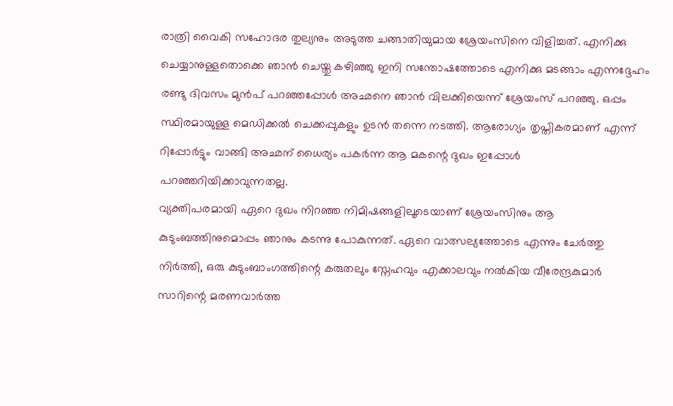രാത്രി വൈകി സഹോദര തുല്യനും അടുത്ത ചങ്ങാതിയുമായ ശ്രേയംസിനെ വിളിച്ചത്. എനിക്കു ചെയ്യാനുള്ളതൊക്കെ ഞാൻ ചെയ്തു കഴിഞ്ഞു ഇനി സന്തോഷത്തോടെ എനിക്കു മടങ്ങാം എന്നദ്ദേഹം രണ്ടു ദിവസം മുൻപ് പറഞ്ഞപ്പോൾ അഛനെ ഞാൻ വിലക്കിയെന്ന് ശ്രേയംസ് പറഞ്ഞു. ഒപ്പം സ്ഥിരമായുള്ള മെഡിക്കൽ ചെക്കപ്പുകളും ഉടൻ തന്നെ നടത്തി. ആരോഗ്യം തൃപ്തികരമാണ് എന്ന് റിപ്പോർട്ടും വാങ്ങി അഛന് ധൈര്യം പകർന്ന ആ മകന്റെ ദുഖം ഇപ്പോൾ പറഞ്ഞറിയിക്കാവുന്നതല്ല.
വ്യക്തിപരമായി ഏറെ ദുഖം നിറഞ്ഞ നിമിഷങ്ങളിലൂടെയാണ് ശ്രേയംസിനും ആ കുടുംബത്തിനുമൊപ്പം ഞാനും കടന്നു പോകുന്നത്. ഏറെ വാത്സല്യത്തോടെ എന്നും ചേർത്തു നിർത്തി, ഒരു കുടുംബാംഗത്തിന്റെ കരുതലും സ്നേഹവും എക്കാലവും നൽകിയ വീരേന്ദ്രകുമാർ സാറിന്റെ മരണവാർത്ത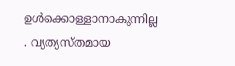ഉൾക്കൊള്ളാനാകുന്നില്ല . വ്യത്യസ്തമായ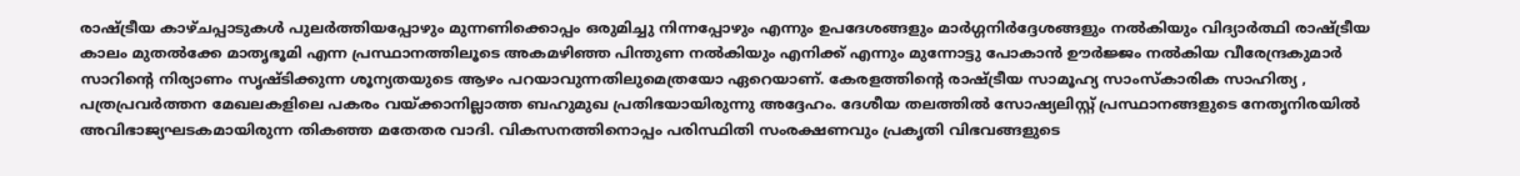രാഷ്ട്രീയ കാഴ്ചപ്പാടുകൾ പുലർത്തിയപ്പോഴും മുന്നണിക്കൊപ്പം ഒരുമിച്ചു നിന്നപ്പോഴും എന്നും ഉപദേശങ്ങളും മാർഗ്ഗനിർദ്ദേശങ്ങളും നൽകിയും വിദ്യാർത്ഥി രാഷ്ട്രീയ കാലം മുതൽക്കേ മാതൃഭൂമി എന്ന പ്രസ്ഥാനത്തിലൂടെ അകമഴിഞ്ഞ പിന്തുണ നൽകിയും എനിക്ക് എന്നും മുന്നോട്ടു പോകാൻ ഊർജ്ജം നൽകിയ വീരേന്ദ്രകുമാർ സാറിന്റെ നിര്യാണം സൃഷ്ടിക്കുന്ന ശൂന്യതയുടെ ആഴം പറയാവുന്നതിലുമെത്രയോ ഏറെയാണ്. കേരളത്തിന്റെ രാഷ്ട്രീയ സാമൂഹ്യ സാംസ്കാരിക സാഹിത്യ , പത്രപ്രവർത്തന മേഖലകളിലെ പകരം വയ്ക്കാനില്ലാത്ത ബഹുമുഖ പ്രതിഭയായിരുന്നു അദ്ദേഹം. ദേശീയ തലത്തിൽ സോഷ്യലിസ്റ്റ് പ്രസ്ഥാനങ്ങളുടെ നേതൃനിരയിൽ അവിഭാജ്യഘടകമായിരുന്ന തികഞ്ഞ മതേതര വാദി. വികസനത്തിനൊപ്പം പരിസ്ഥിതി സംരക്ഷണവും പ്രകൃതി വിഭവങ്ങളുടെ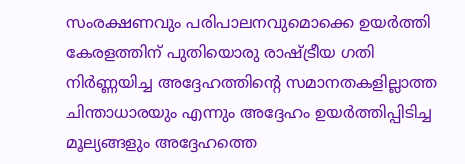സംരക്ഷണവും പരിപാലനവുമൊക്കെ ഉയർത്തി കേരളത്തിന് പുതിയൊരു രാഷ്ട്രീയ ഗതി നിർണ്ണയിച്ച അദ്ദേഹത്തിന്റെ സമാനതകളില്ലാത്ത ചിന്താധാരയും എന്നും അദ്ദേഹം ഉയർത്തിപ്പിടിച്ച മൂല്യങ്ങളും അദ്ദേഹത്തെ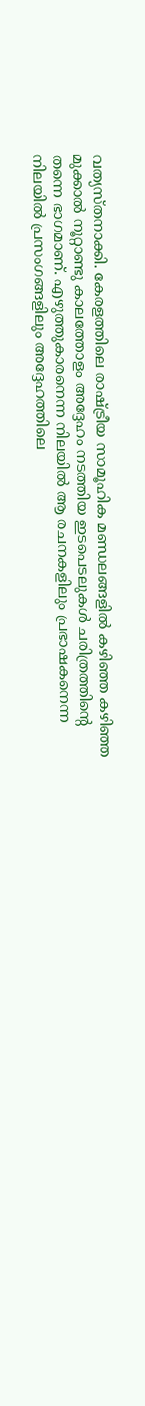വത്യസ്തനാക്കി. കേരളത്തിലെ രാഷ്ട്രീയ സാമൂഹിക മണ്ഡലങ്ങളിൽ കഴിഞ്ഞ കഴിഞ്ഞ മുക്കാൽ നൂറ്റാണ്ടു കാലത്തോളം അദ്ദേഹം നടത്തിയ ഇടപെടലുകൾ ചരിത്രത്തിന്റെ തന്നെ ഭാഗമാണ്. എഴുത്തുകാരനെന്ന നിലയിൽ ആ രചനകളിലും പ്രഭാഷകനെന്ന നിലയിൽ പ്രസംഗങ്ങളിലും അദ്ദേഹത്തിലെ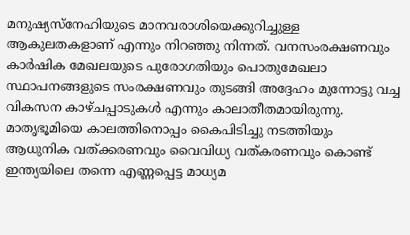മനുഷ്യസ്നേഹിയുടെ മാനവരാശിയെക്കുറിച്ചുള്ള ആകുലതകളാണ് എന്നും നിറഞ്ഞു നിന്നത്. വനസംരക്ഷണവും കാർഷിക മേഖലയുടെ പുരോഗതിയും പൊതുമേഖലാ സ്ഥാപനങ്ങളുടെ സംരക്ഷണവും തുടങ്ങി അദ്ദേഹം മുന്നോട്ടു വച്ച വികസന കാഴ്ചപ്പാടുകൾ എന്നും കാലാതീതമായിരുന്നു. മാതൃഭൂമിയെ കാലത്തിനൊപ്പം കൈപിടിച്ചു നടത്തിയും ആധുനിക വത്ക്കരണവും വൈവിധ്യ വത്കരണവും കൊണ്ട് ഇന്ത്യയിലെ തന്നെ എണ്ണപ്പെട്ട മാധ്യമ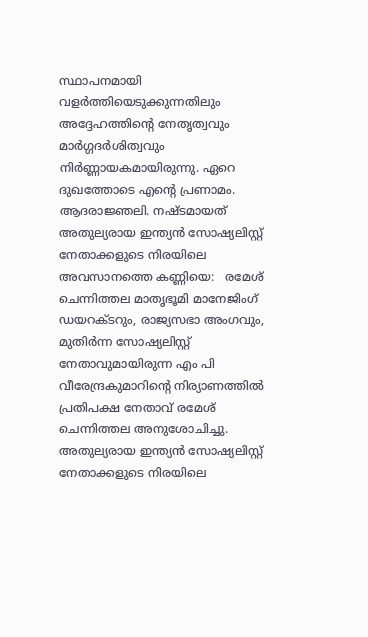സ്ഥാപനമായി വളർത്തിയെടുക്കുന്നതിലും അദ്ദേഹത്തിന്റെ നേതൃത്വവും മാർഗ്ഗദർശിത്വവും നിർണ്ണായകമായിരുന്നു. ഏറെ ദുഖത്തോടെ എന്റെ പ്രണാമം. ആദരാജ്ഞലി. നഷ്ടമായത് അതുല്യരായ ഇന്ത്യൻ സോഷ്യലിസ്റ്റ് നേതാക്കളുടെ നിരയിലെ അവസാനത്തെ കണ്ണിയെ:   രമേശ് ചെന്നിത്തല മാതൃഭൂമി മാനേജിംഗ് ഡയറക്ടറും, രാജ്യസഭാ അംഗവും, മുതിർന്ന സോഷ്യലിസ്റ്റ് നേതാവുമായിരുന്ന എം പി വീരേന്ദ്രകുമാറിന്റെ നിര്യാണത്തിൽ പ്രതിപക്ഷ നേതാവ് രമേശ്‌ ചെന്നിത്തല അനുശോചിച്ചു. അതുല്യരായ ഇന്ത്യൻ സോഷ്യലിസ്റ്റ് നേതാക്കളുടെ നിരയിലെ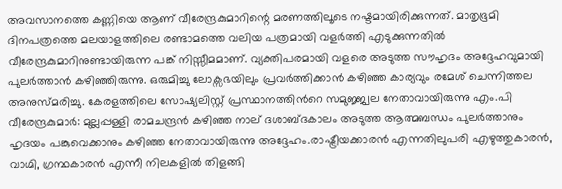അവസാനത്തെ കണ്ണിയെ ആണ് വീരേന്ദ്രകുമാറിന്റെ മരണത്തിലൂടെ നഷ്ടമായിരിക്കുന്നത്. മാതൃഭൂമി ദിനപത്രത്തെ മലയാളത്തിലെ രണ്ടാമത്തെ വലിയ പത്രമായി വളർത്തി എടുക്കുന്നതിൽ വീരേന്ദ്രകുമാറിനുണ്ടായിരുന്ന പങ്ക് നിസ്സീമമാണ്. വ്യക്തിപരമായി വളരെ അടുത്ത സൗഹൃദം അദ്ദേഹവുമായി പുലർത്താൻ കഴിഞ്ഞിരുന്നു. ഒരുമിച്ചു ലോക്സഭയിലും പ്രവർത്തിക്കാൻ കഴിഞ്ഞ കാര്യവും രമേശ്‌ ചെന്നിത്തല അനുസ്മരിച്ചു. കേരളത്തിലെ സോഷ്യലിസ്റ്റ് പ്രസ്ഥാനത്തിന്‍റെ സമുജ്ജ്വല നേതാവായിരുന്നു എം.പി വീരേന്ദ്രകുമാര്‍: മുല്ലപ്പള്ളി രാമചന്ദ്രന്‍ കഴിഞ്ഞ നാല് ദശാബ്ദകാലം അടുത്ത ആത്മബന്ധം പുലര്‍ത്താനും ഹൃദയം പങ്കുവെക്കാനും കഴിഞ്ഞ നേതാവായിരുന്നു അദ്ദേഹം.രാഷ്ട്രീയക്കാരന്‍ എന്നതിലുപരി എഴുത്തുകാരന്‍, വാഗ്മി, ഗ്രന്ഥകാരന്‍ എന്നീ നിലകളില്‍ തിളങ്ങി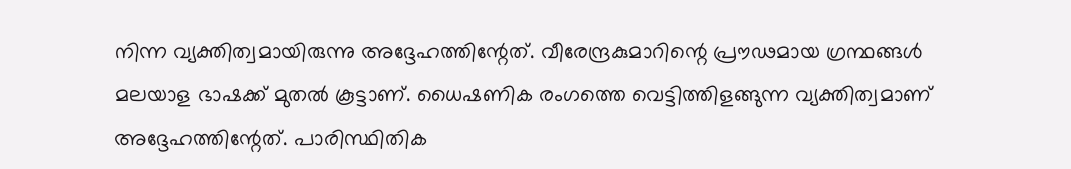നിന്ന വ്യക്തിത്വമായിരുന്നു അദ്ദേഹത്തിന്റേത്. വീരേന്ദ്രകുമാറിന്റെ പ്രൗഢമായ ഗ്രന്ഥങ്ങള്‍ മലയാള ഭാഷക്ക് മുതല്‍ കൂട്ടാണ്. ധൈഷണിക രംഗത്തെ വെട്ടിത്തിളങ്ങുന്ന വ്യക്തിത്വമാണ് അദ്ദേഹത്തിന്റേത്. പാരിസ്ഥിതിക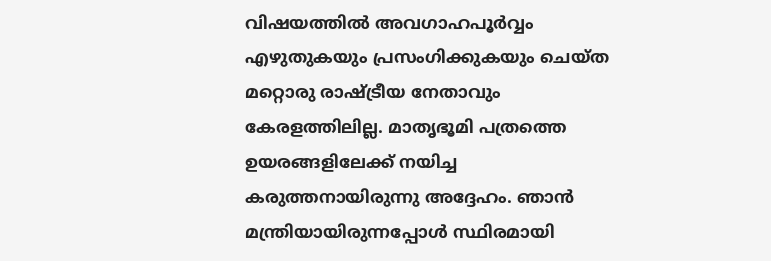വിഷയത്തില്‍ അവഗാഹപൂര്‍വ്വം എഴുതുകയും പ്രസംഗിക്കുകയും ചെയ്ത മറ്റൊരു രാഷ്ട്രീയ നേതാവും കേരളത്തിലില്ല. മാതൃഭൂമി പത്രത്തെ ഉയരങ്ങളിലേക്ക് നയിച്ച കരുത്തനായിരുന്നു അദ്ദേഹം. ഞാന്‍ മന്ത്രിയായിരുന്നപ്പോള്‍ സ്ഥിരമായി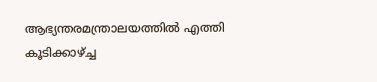ആഭ്യന്തരമന്ത്രാലയത്തില്‍ എത്തി കൂടിക്കാഴ്ച്ച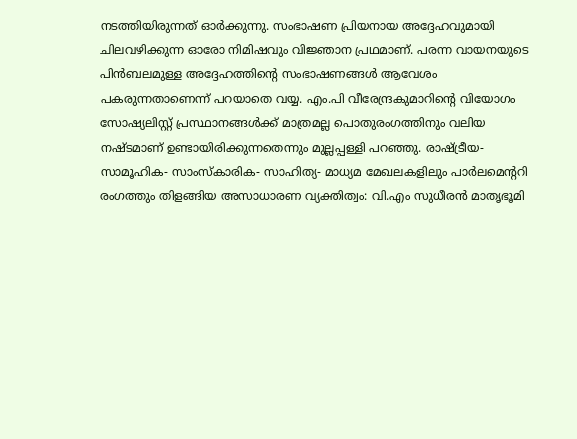നടത്തിയിരുന്നത് ഓര്‍ക്കുന്നു. സംഭാഷണ പ്രിയനായ അദ്ദേഹവുമായി ചിലവഴിക്കുന്ന ഓരോ നിമിഷവും വിജ്ഞാന പ്രഥമാണ്. പരന്ന വായനയുടെ പിന്‍ബലമുള്ള അദ്ദേഹത്തിന്റെ സംഭാഷണങ്ങള്‍ ആവേശം പകരുന്നതാണെന്ന് പറയാതെ വയ്യ. എം.പി വീരേന്ദ്രകുമാറിന്റെ വിയോഗം സോഷ്യലിസ്റ്റ് പ്രസ്ഥാനങ്ങള്‍ക്ക് മാത്രമല്ല പൊതുരംഗത്തിനും വലിയ നഷ്ടമാണ് ഉണ്ടായിരിക്കുന്നതെന്നും മുല്ലപ്പള്ളി പറഞ്ഞു. രാഷ്ട്രീയ- സാമൂഹിക- സാംസ്കാരിക- സാഹിത്യ- മാധ്യമ മേഖലകളിലും പാർലമെന്‍ററി രംഗത്തും തിളങ്ങിയ അസാധാരണ വ്യക്തിത്വം: വി.എം സുധീരന്‍ മാതൃഭൂമി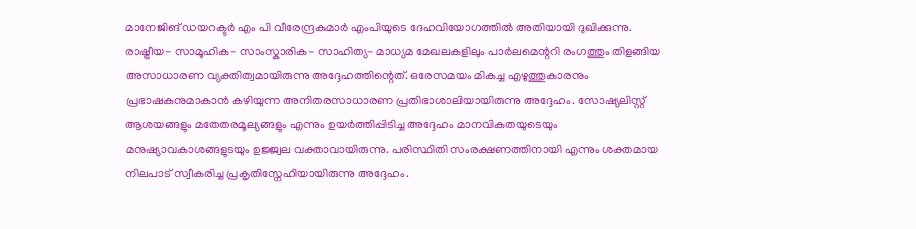മാനേജിങ് ഡയറക്ടർ എം പി വീരേന്ദ്രകുമാർ എംപിയുടെ ദേഹവിയോഗത്തിൽ അതിയായി ദുഖിക്കുന്നു. രാഷ്ട്രീയ- സാമൂഹിക- സാംസ്കാരിക- സാഹിത്യ- മാധ്യമ മേഖലകളിലും പാർലമെന്ററി രംഗത്തും തിളങ്ങിയ അസാധാരണ വ്യക്തിത്വമായിരുന്നു അദ്ദേഹത്തിന്റെത്. ഒരേസമയം മികച്ച എഴുത്തുകാരനും പ്രഭാഷകനുമാകാൻ കഴിയുന്ന അനിതരസാധാരണ പ്രതിഭാശാലിയായിരുന്നു അദ്ദേഹം. സോഷ്യലിസ്റ്റ് ആശയങ്ങളും മതേതരമൂല്യങ്ങളും എന്നും ഉയർത്തിപ്പിടിച്ച അദ്ദേഹം മാനവികതയുടെയും മനുഷ്യാവകാശങ്ങളുടയും ഉജ്ജ്വല വക്താവായിരുന്നു. പരിസ്ഥിതി സംരക്ഷണത്തിനായി എന്നും ശക്തമായ നിലപാട് സ്വീകരിച്ച പ്രകൃതിസ്നേഹിയായിരുന്നു അദ്ദേഹം.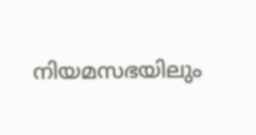നിയമസഭയിലും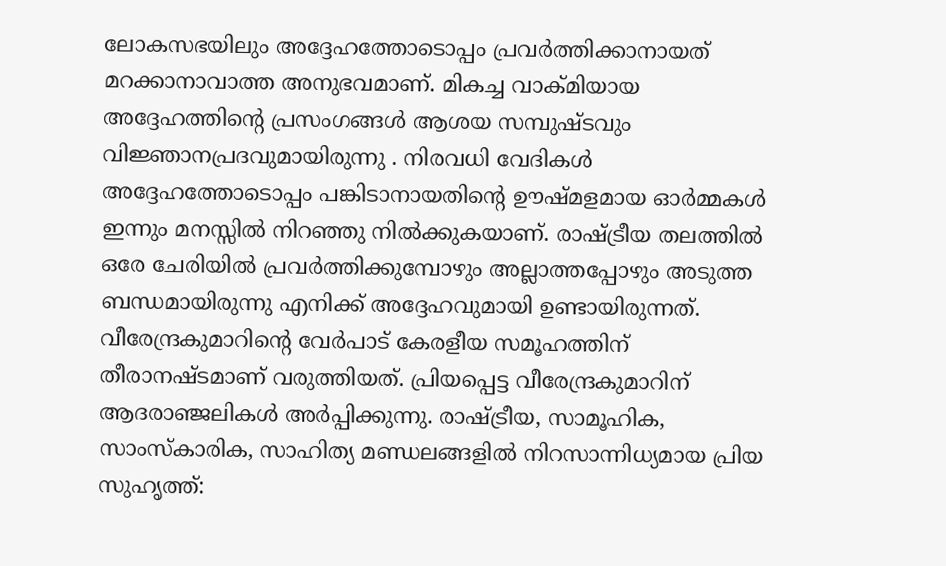ലോകസഭയിലും അദ്ദേഹത്തോടൊപ്പം പ്രവർത്തിക്കാനായത് മറക്കാനാവാത്ത അനുഭവമാണ്. മികച്ച വാക്മിയായ അദ്ദേഹത്തിന്റെ പ്രസംഗങ്ങൾ ആശയ സമ്പുഷ്ടവും വിജ്ഞാനപ്രദവുമായിരുന്നു . നിരവധി വേദികൾ അദ്ദേഹത്തോടൊപ്പം പങ്കിടാനായതിന്റെ ഊഷ്മളമായ ഓർമ്മകൾ ഇന്നും മനസ്സിൽ നിറഞ്ഞു നിൽക്കുകയാണ്. രാഷ്ട്രീയ തലത്തിൽ ഒരേ ചേരിയിൽ പ്രവർത്തിക്കുമ്പോഴും അല്ലാത്തപ്പോഴും അടുത്ത ബന്ധമായിരുന്നു എനിക്ക് അദ്ദേഹവുമായി ഉണ്ടായിരുന്നത്. വീരേന്ദ്രകുമാറിന്റെ വേർപാട് കേരളീയ സമൂഹത്തിന് തീരാനഷ്ടമാണ് വരുത്തിയത്. പ്രിയപ്പെട്ട വീരേന്ദ്രകുമാറിന് ആദരാഞ്ജലികൾ അർപ്പിക്കുന്നു. രാഷ്ട്രീയ, സാമൂഹിക, സാംസ്കാരിക, സാഹിത്യ മണ്ഡലങ്ങളിൽ നിറസാന്നിധ്യമായ പ്രിയ സുഹൃത്ത്: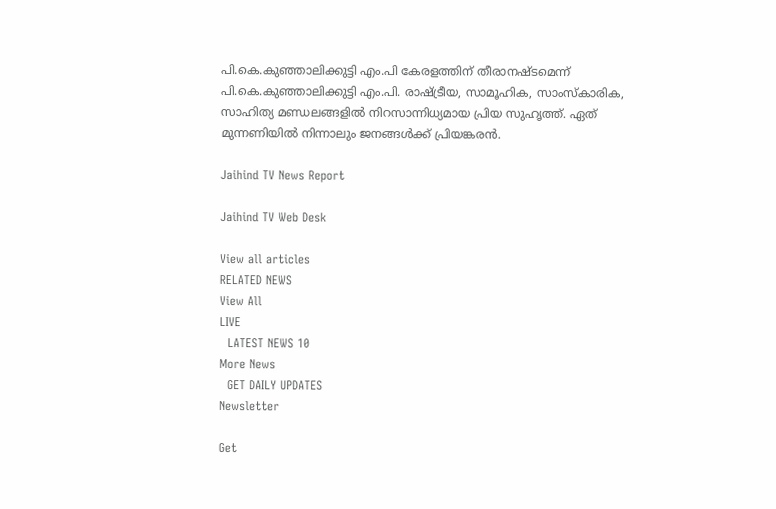പി.കെ.കുഞ്ഞാലിക്കുട്ടി എം.പി കേരളത്തിന് തീരാനഷ്ടമെന്ന് പി.കെ.കുഞ്ഞാലിക്കുട്ടി എം.പി. രാഷ്ട്രീയ, സാമൂഹിക, സാംസ്കാരിക, സാഹിത്യ മണ്ഡലങ്ങളിൽ നിറസാന്നിധ്യമായ പ്രിയ സുഹൃത്ത്. ഏത് മുന്നണിയിൽ നിന്നാലും ജനങ്ങൾക്ക് പ്രിയങ്കരൻ.

Jaihind TV News Report

Jaihind TV Web Desk

View all articles
RELATED NEWS
View All
LIVE
  LATEST NEWS 10
More News
  GET DAILY UPDATES
Newsletter

Get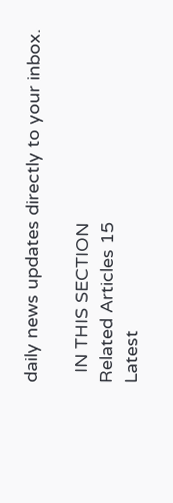daily news updates directly to your inbox.

  IN THIS SECTION
Related Articles 15
Latest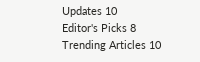Updates 10
Editor's Picks 8
Trending Articles 10